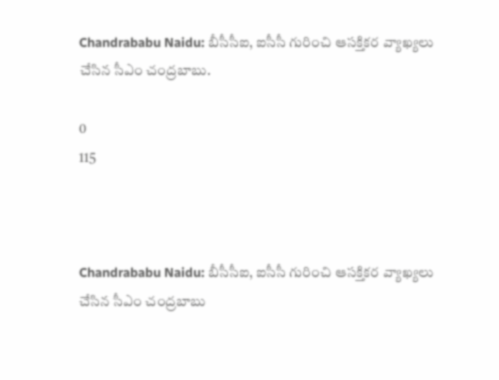Chandrababu Naidu: బీసీసీఐ, ఐసీసీ గురించి ఆసక్తికర వ్యాఖ్యలు చేసిన సీఎం చంద్రబాబు.

0
115



Chandrababu Naidu: బీసీసీఐ, ఐసీసీ గురించి ఆసక్తికర వ్యాఖ్యలు చేసిన సీఎం చంద్రబాబు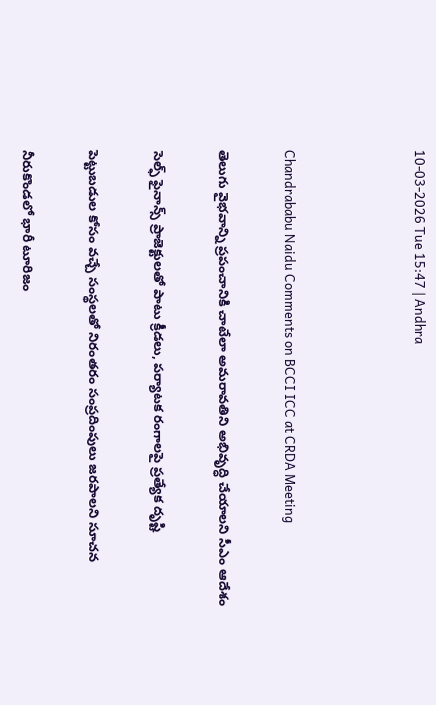10-03-2026 Tue 15:47 | Andhra



Chandrababu Naidu Comments on BCCI ICC at CRDA Meeting

తెలుగు వైభవాన్ని ప్రపంచానికి చాటేలా అమరావతిని అభివృద్ధి చేయాలని సీఎం ఆదేశం

సెల్ఫ్ ఫైనాన్స్ ప్రాజెక్టులతో పాటు క్రీడలు, పర్యాటక రంగాలపై ప్రత్యేక దృష్టి

పెట్టుబడుల కోసం వచ్చే సంస్థలతో నిరంతరం సంప్రదింపులు జరపాలని సూచన

నీరుకొండలో భారీ టూరిజం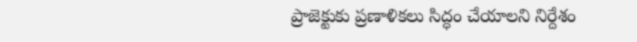ప్రాజెక్టుకు ప్రణాళికలు సిద్ధం చేయాలని నిర్దేశం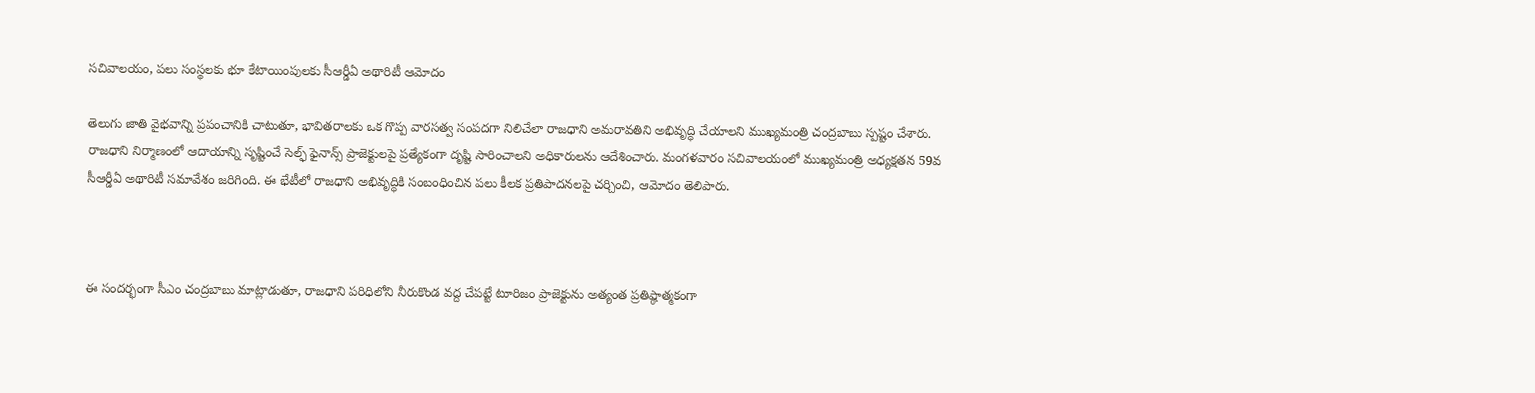సచివాలయం, పలు సంస్థలకు భూ కేటాయింపులకు సీఆర్డీఏ అథారిటీ ఆమోదం

తెలుగు జాతి వైభవాన్ని ప్రపంచానికి చాటుతూ, భావితరాలకు ఒక గొప్ప వారసత్వ సంపదగా నిలిచేలా రాజధాని అమరావతిని అభివృద్ధి చేయాలని ముఖ్యమంత్రి చంద్రబాబు స్పష్టం చేశారు. రాజధాని నిర్మాణంలో ఆదాయాన్ని సృష్టించే సెల్ఫ్ ఫైనాన్స్ ప్రాజెక్టులపై ప్రత్యేకంగా దృష్టి సారించాలని అధికారులను ఆదేశించారు. మంగళవారం సచివాలయంలో ముఖ్యమంత్రి అధ్యక్షతన 59వ సీఆర్డీఏ అథారిటీ సమావేశం జరిగింది. ఈ భేటీలో రాజధాని అభివృద్ధికి సంబంధించిన పలు కీలక ప్రతిపాదనలపై చర్చించి, ఆమోదం తెలిపారు.



ఈ సందర్భంగా సీఎం చంద్రబాబు మాట్లాడుతూ, రాజధాని పరిధిలోని నీరుకొండ వద్ద చేపట్టే టూరిజం ప్రాజెక్టును అత్యంత ప్రతిష్ఠాత్మకంగా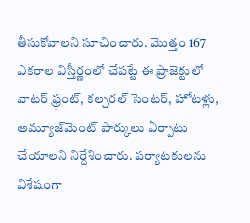తీసుకోవాలని సూచించారు. మొత్తం 167 ఎకరాల విస్తీర్ణంలో చేపట్టే ఈ ప్రాజెక్టులో వాటర్ ఫ్రంట్, కల్చరల్ సెంటర్, హోటళ్లు, అమ్యూజ్‌మెంట్ పార్కులు ఏర్పాటు చేయాలని నిర్దేశించారు. పర్యాటకులను విశేషంగా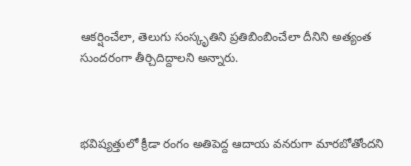ఆకర్షించేలా, తెలుగు సంస్కృతిని ప్రతిబింబించేలా దీనిని అత్యంత సుందరంగా తీర్చిదిద్దాలని అన్నారు.



భవిష్యత్తులో క్రీడా రంగం అతిపెద్ద ఆదాయ వనరుగా మారబోతోందని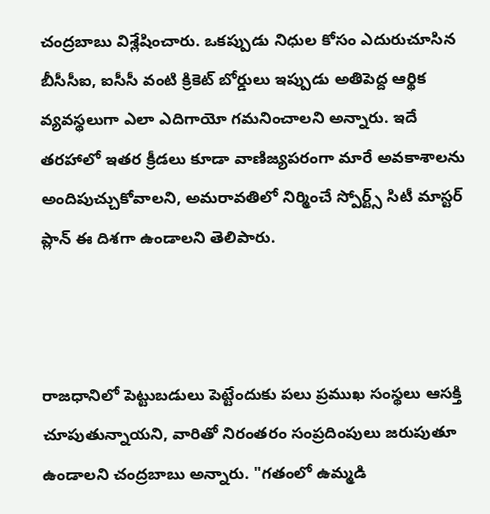చంద్రబాబు విశ్లేషించారు. ఒకప్పుడు నిధుల కోసం ఎదురుచూసిన బీసీసీఐ, ఐసీసీ వంటి క్రికెట్ బోర్డులు ఇప్పుడు అతిపెద్ద ఆర్థిక వ్యవస్థలుగా ఎలా ఎదిగాయో గమనించాలని అన్నారు. ఇదే తరహాలో ఇతర క్రీడలు కూడా వాణిజ్యపరంగా మారే అవకాశాలను అందిపుచ్చుకోవాలని, అమరావతిలో నిర్మించే స్పోర్ట్స్ సిటీ మాస్టర్ ప్లాన్ ఈ దిశగా ఉండాలని తెలిపారు.



రాజధానిలో పెట్టుబడులు పెట్టేందుకు పలు ప్రముఖ సంస్థలు ఆసక్తి చూపుతున్నాయని, వారితో నిరంతరం సంప్రదింపులు జరుపుతూ ఉండాలని చంద్రబాబు అన్నారు. "గతంలో ఉమ్మడి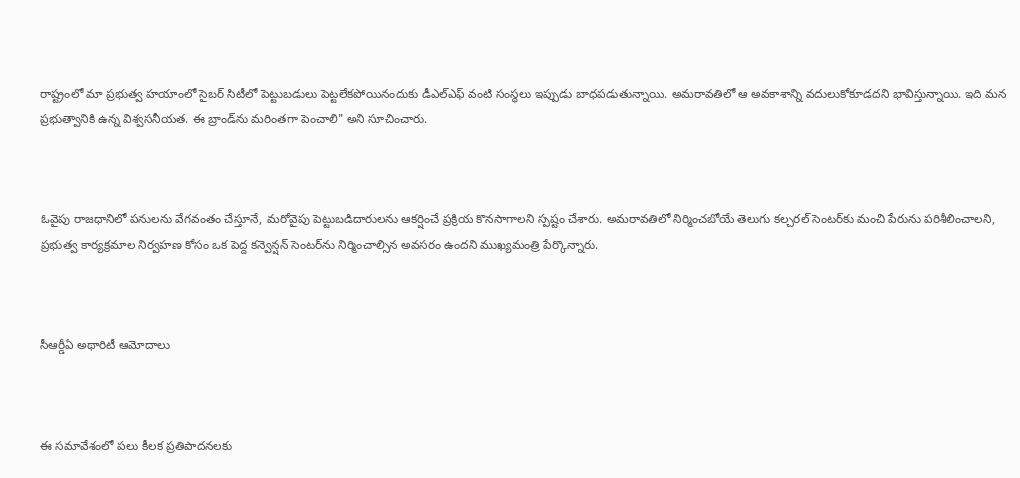రాష్ట్రంలో మా ప్రభుత్వ హయాంలో సైబర్ సిటీలో పెట్టుబడులు పెట్టలేకపోయినందుకు డీఎల్ఎఫ్ వంటి సంస్థలు ఇప్పుడు బాధపడుతున్నాయి. అమరావతిలో ఆ అవకాశాన్ని వదులుకోకూడదని భావిస్తున్నాయి. ఇది మన ప్రభుత్వానికి ఉన్న విశ్వసనీయత. ఈ బ్రాండ్‌ను మరింతగా పెంచాలి" అని సూచించారు.



ఓవైపు రాజధానిలో పనులను వేగవంతం చేస్తూనే, మరోవైపు పెట్టుబడిదారులను ఆకర్షించే ప్రక్రియ కొనసాగాలని స్పష్టం చేశారు. అమరావతిలో నిర్మించబోయే తెలుగు కల్చరల్ సెంటర్‌కు మంచి పేరును పరిశీలించాలని, ప్రభుత్వ కార్యక్రమాల నిర్వహణ కోసం ఒక పెద్ద కన్వెన్షన్ సెంటర్‌ను నిర్మించాల్సిన అవసరం ఉందని ముఖ్యమంత్రి పేర్కొన్నారు.



సీఆర్డీఏ అథారిటీ ఆమోదాలు



ఈ సమావేశంలో పలు కీలక ప్రతిపాదనలకు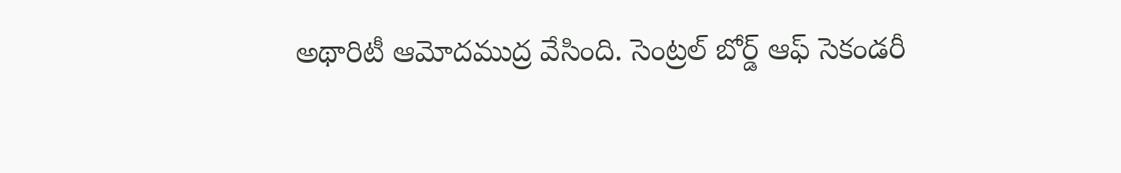అథారిటీ ఆమోదముద్ర వేసింది. సెంట్రల్ బోర్డ్ ఆఫ్ సెకండరీ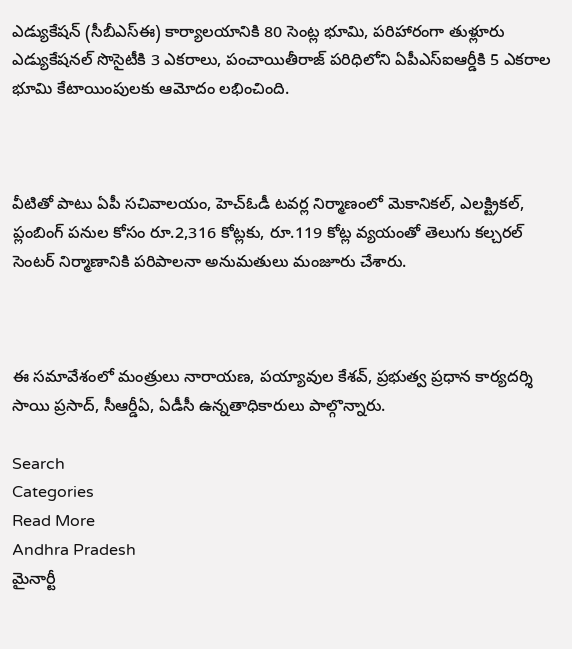ఎడ్యుకేషన్ (సీబీఎస్ఈ) కార్యాలయానికి 80 సెంట్ల భూమి, పరిహారంగా తుళ్లూరు ఎడ్యుకేషనల్ సొసైటీకి 3 ఎకరాలు, పంచాయితీరాజ్ పరిధిలోని ఏపీఎస్ఐఆర్డీకి 5 ఎకరాల భూమి కేటాయింపులకు ఆమోదం లభించింది.



వీటితో పాటు ఏపీ సచివాలయం, హెచ్ఓడీ టవర్ల నిర్మాణంలో మెకానికల్, ఎలక్ట్రికల్, ప్లంబింగ్ పనుల కోసం రూ.2,316 కోట్లకు, రూ.119 కోట్ల వ్యయంతో తెలుగు కల్చరల్ సెంటర్ నిర్మాణానికి పరిపాలనా అనుమతులు మంజూరు చేశారు.



ఈ సమావేశంలో మంత్రులు నారాయణ, పయ్యావుల కేశవ్, ప్రభుత్వ ప్రధాన కార్యదర్శి సాయి ప్రసాద్, సీఆర్డీఏ, ఏడీసీ ఉన్నతాధికారులు పాల్గొన్నారు.

Search
Categories
Read More
Andhra Pradesh
మైనార్టీ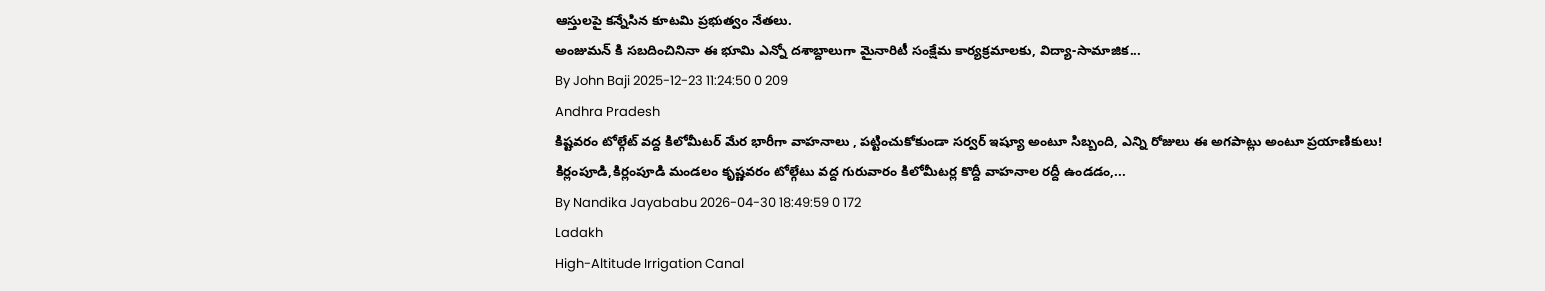ఆస్తులపై కన్నేసిన కూటమి ప్రభుత్వం నేతలు.
అంజుమన్ కి సబదించినినా ఈ భూమి ఎన్నో దశాబ్దాలుగా మైనారిటీ సంక్షేమ కార్యక్రమాలకు, విద్యా-సామాజిక...
By John Baji 2025-12-23 11:24:50 0 209
Andhra Pradesh
కిష్టవరం టోల్గేట్ వద్ద కిలోమీటర్ మేర భారీగా వాహనాలు , పట్టించుకోకుండా సర్వర్ ఇష్యూ అంటూ సిబ్బంది, ఎన్ని రోజులు ఈ అగపాట్లు అంటూ ప్రయాణికులు!
కిర్లంపూడి,కిర్లంపూడి మండలం కృష్ణవరం టోల్గేటు వద్ద గురువారం కిలోమీటర్ల కొద్దీ వాహనాల రద్దీ ఉండడం,...
By Nandika Jayababu 2026-04-30 18:49:59 0 172
Ladakh
High-Altitude Irrigation Canal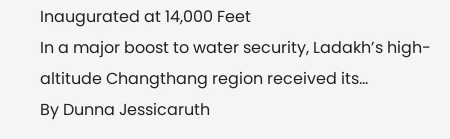Inaugurated at 14,000 Feet
In a major boost to water security, Ladakh’s high-altitude Changthang region received its...
By Dunna Jessicaruth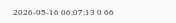2026-05-16 06:07:13 0 66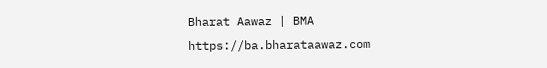Bharat Aawaz | BMA https://ba.bharataawaz.com